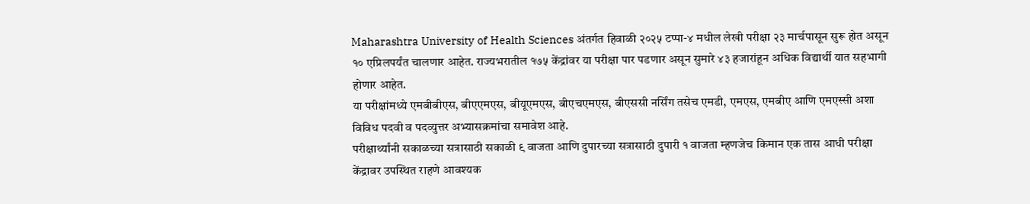Maharashtra University of Health Sciences अंतर्गत हिवाळी २०२५ टप्पा-४ मधील लेखी परीक्षा २३ मार्चपासून सुरू होत असून १० एप्रिलपर्यंत चालणार आहेत. राज्यभरातील १७५ केंद्रांवर या परीक्षा पार पडणार असून सुमारे ४३ हजारांहून अधिक विद्यार्थी यात सहभागी होणार आहेत.
या परीक्षांमध्ये एमबीबीएस, बीएएमएस, बीयूएमएस, बीएचएमएस, बीएससी नर्सिंग तसेच एमडी, एमएस, एमबीए आणि एमएस्सी अशा विविध पदवी व पदव्युत्तर अभ्यासक्रमांचा समावेश आहे.
परीक्षार्थ्यांनी सकाळच्या सत्रासाठी सकाळी ९ वाजता आणि दुपारच्या सत्रासाठी दुपारी १ वाजता म्हणजेच किमान एक तास आधी परीक्षा केंद्रावर उपस्थित राहणे आवश्यक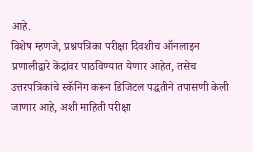आहे.
विशेष म्हणजे, प्रश्नपत्रिका परीक्षा दिवशीच ऑनलाइन प्रणालीद्वारे केंद्रांवर पाठविण्यात येणार आहेत, तसेच उत्तरपत्रिकांचे स्कॅनिंग करून डिजिटल पद्धतीने तपासणी केली जाणार आहे, अशी माहिती परीक्षा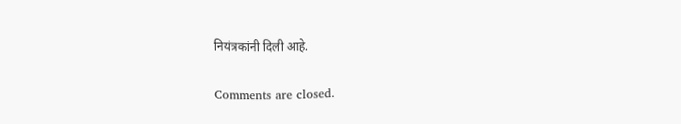नियंत्रकांनी दिली आहे.

Comments are closed.